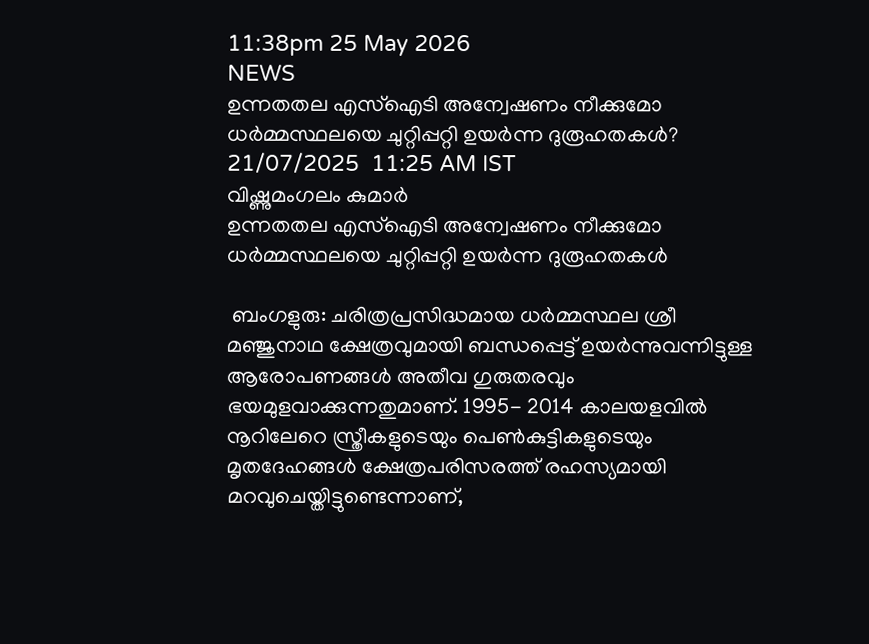11:38pm 25 May 2026
NEWS
ഉന്നതതല എസ്ഐടി അന്വേഷണം നീക്കുമോ ധർമ്മസ്ഥലയെ ചുറ്റിപ്പറ്റി ഉയർന്ന ദുരൂഹതകൾ?
21/07/2025  11:25 AM IST
വിഷ്ണുമംഗലം കുമാർ
ഉന്നതതല എസ്ഐടി അന്വേഷണം നീക്കുമോ ധർമ്മസ്ഥലയെ ചുറ്റിപ്പറ്റി ഉയർന്ന ദുരൂഹതകൾ

 ബംഗളുരു: ചരിത്രപ്രസിദ്ധമായ ധർമ്മസ്ഥല ശ്രീ മഞ്ജുനാഥ ക്ഷേത്രവുമായി ബന്ധപ്പെട്ട് ഉയർന്നുവന്നിട്ടുള്ള ആരോപണങ്ങൾ അതീവ ഗുരുതരവും ഭയമുളവാക്കുന്നതുമാണ്. 1995- 2014 കാലയളവിൽ നൂറിലേറെ സ്ത്രീകളുടെയും പെൺകുട്ടികളുടെയും മൃതദേഹങ്ങൾ ക്ഷേത്രപരിസരത്ത്‌ രഹസ്യമായി മറവുചെയ്തിട്ടുണ്ടെന്നാണ്,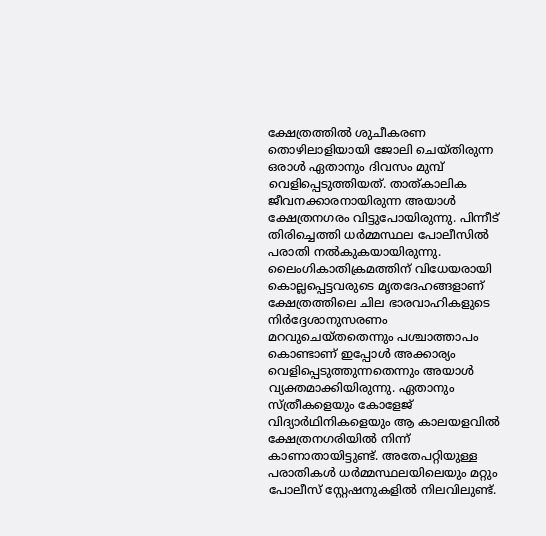ക്ഷേത്രത്തിൽ ശുചീകരണ തൊഴിലാളിയായി ജോലി ചെയ്തിരുന്ന ഒരാൾ ഏതാനും ദിവസം മുമ്പ് വെളിപ്പെടുത്തിയത്. താത്കാലിക ജീവനക്കാരനായിരുന്ന അയാൾ ക്ഷേത്രനഗരം വിട്ടുപോയിരുന്നു. പിന്നീട് തിരിച്ചെത്തി ധർമ്മസ്ഥല പോലീസിൽ പരാതി നൽകുകയായിരുന്നു. ലൈംഗികാതിക്രമത്തിന് വിധേയരായി കൊല്ലപ്പെട്ടവരുടെ മൃതദേഹങ്ങളാണ് ക്ഷേത്രത്തിലെ ചില ഭാരവാഹികളുടെ നിർദ്ദേശാനുസരണം മറവുചെയ്തതെന്നും പശ്ചാത്താപം കൊണ്ടാണ് ഇപ്പോൾ അക്കാര്യം വെളിപ്പെടുത്തുന്നതെന്നും അയാൾ വ്യക്തമാക്കിയിരുന്നു. ഏതാനും സ്ത്രീകളെയും കോളേജ് വിദ്യാർഥിനികളെയും ആ കാലയളവിൽ ക്ഷേത്രനഗരിയിൽ നിന്ന് കാണാതായിട്ടുണ്ട്. അതേപറ്റിയുള്ള പരാതികൾ ധർമ്മസ്ഥലയിലെയും മറ്റും പോലീസ് സ്റ്റേഷനുകളിൽ നിലവിലുണ്ട്.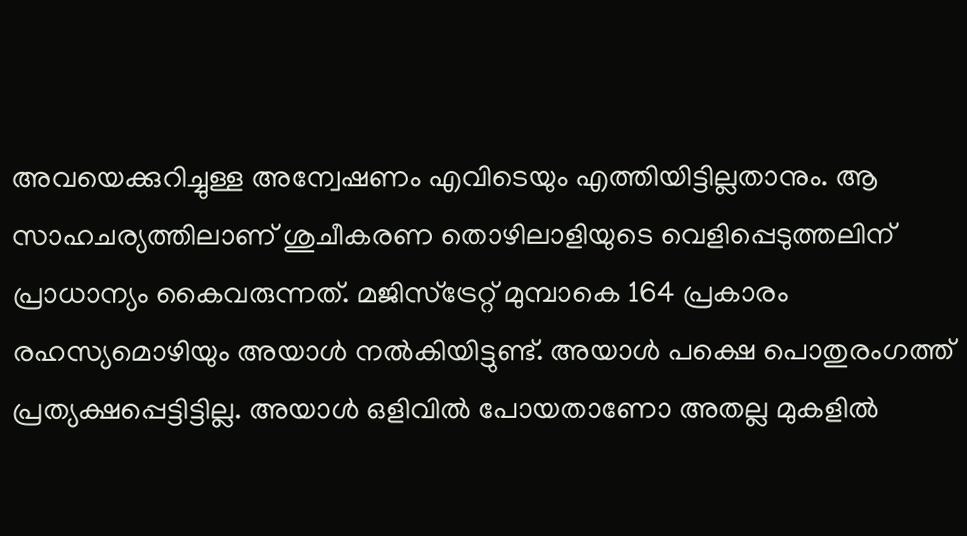അവയെക്കുറിച്ചുള്ള അന്വേഷണം എവിടെയും എത്തിയിട്ടില്ലതാനും. ആ സാഹചര്യത്തിലാണ് ശുചീകരണ തൊഴിലാളിയുടെ വെളിപ്പെടുത്തലിന് പ്രാധാന്യം കൈവരുന്നത്. മജിസ്‌ട്രേറ്റ് മുമ്പാകെ 164 പ്രകാരം രഹസ്യമൊഴിയും അയാൾ നൽകിയിട്ടുണ്ട്. അയാൾ പക്ഷെ പൊതുരംഗത്ത് പ്രത്യക്ഷപ്പെട്ടിട്ടില്ല. അയാൾ ഒളിവിൽ പോയതാണോ അതല്ല മുകളിൽ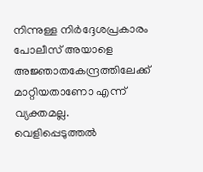നിന്നുള്ള നിർദ്ദേശപ്രകാരം പോലീസ് അയാളെ അജ്ഞാതകേന്ദ്രത്തിലേക്ക് മാറ്റിയതാണോ എന്ന് വ്യക്തമല്ല. വെളിപ്പെടുത്തൽ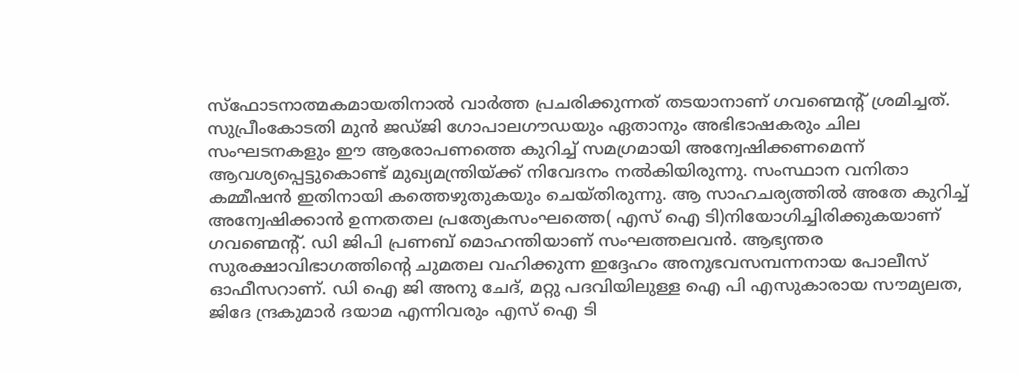സ്ഫോടനാത്മകമായതിനാൽ വാർത്ത പ്രചരിക്കുന്നത് തടയാനാണ് ഗവണ്മെന്റ് ശ്രമിച്ചത്. സുപ്രീംകോടതി മുൻ ജഡ്ജി ഗോപാലഗൗഡയും ഏതാനും അഭിഭാഷകരും ചില സംഘടനകളും ഈ ആരോപണത്തെ കുറിച്ച് സമഗ്രമായി അന്വേഷിക്കണമെന്ന് ആവശ്യപ്പെട്ടുകൊണ്ട് മുഖ്യമന്ത്രിയ്‌ക്ക് നിവേദനം നൽകിയിരുന്നു. സംസ്ഥാന വനിതാ കമ്മീഷൻ ഇതിനായി കത്തെഴുതുകയും ചെയ്തിരുന്നു. ആ സാഹചര്യത്തിൽ അതേ കുറിച്ച് അന്വേഷിക്കാൻ ഉന്നതതല പ്രത്യേകസംഘത്തെ( എസ് ഐ ടി)നിയോഗിച്ചിരിക്കുകയാണ് ഗവണ്മെന്റ്. ഡി ജിപി പ്രണബ് മൊഹന്തിയാണ് സംഘത്തലവൻ. ആഭ്യന്തര സുരക്ഷാവിഭാഗത്തിന്റെ ചുമതല വഹിക്കുന്ന ഇദ്ദേഹം അനുഭവസമ്പന്നനായ പോലീസ് ഓഫീസറാണ്. ഡി ഐ ജി അനു ചേദ്, മറ്റു പദവിയിലുള്ള ഐ പി എസുകാരായ സൗമ്യലത, ജിദേ ന്ദ്രകുമാർ ദയാമ എന്നിവരും എസ് ഐ ടി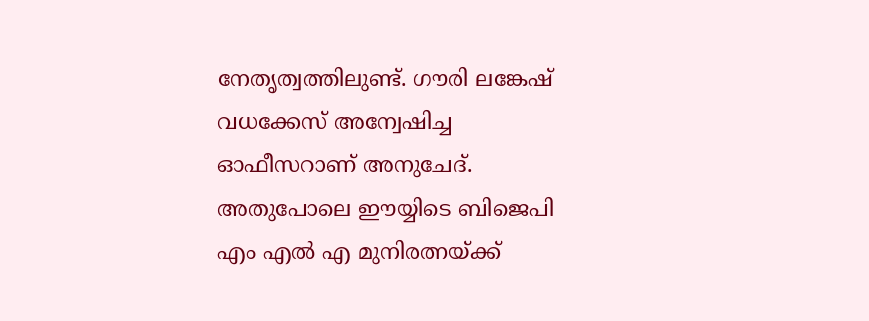നേതൃത്വത്തിലുണ്ട്. ഗൗരി ലങ്കേഷ് വധക്കേസ് അന്വേഷിച്ച ഓഫീസറാണ് അനുചേദ്. അതുപോലെ ഈയ്യിടെ ബിജെപി എം എൽ എ മുനിരത്നയ്‌ക്ക്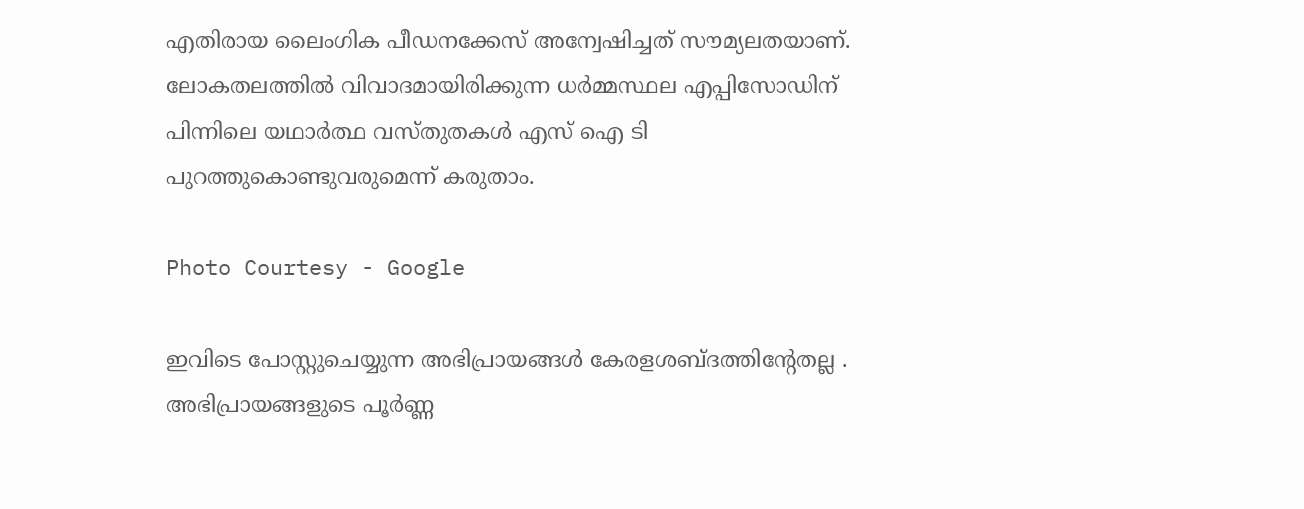എതിരായ ലൈംഗിക പീഡനക്കേസ് അന്വേഷിച്ചത് സൗമ്യലതയാണ്. ലോകതലത്തിൽ വിവാദമായിരിക്കുന്ന ധർമ്മസ്ഥല എപ്പിസോഡിന് പിന്നിലെ യഥാർത്ഥ വസ്തുതകൾ എസ് ഐ ടി പുറത്തുകൊണ്ടുവരുമെന്ന് കരുതാം.

Photo Courtesy - Google

ഇവിടെ പോസ്റ്റുചെയ്യുന്ന അഭിപ്രായങ്ങള്‍ കേരളശബ്‌ദത്തിന്റേതല്ല . അഭിപ്രായങ്ങളുടെ പൂര്‍ണ്ണ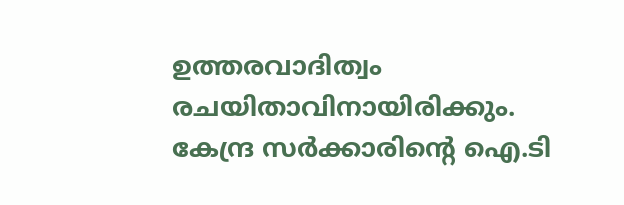ഉത്തരവാദിത്വം രചയിതാവിനായിരിക്കും. കേന്ദ്ര സർക്കാരിന്റെ ഐ.ടി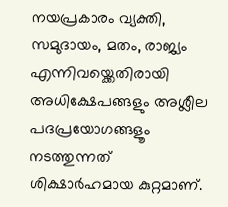നയപ്രകാരം വ്യക്തി, സമുദായം, മതം, രാജ്യം എന്നിവയ്ക്കെതിരായി അധിക്ഷേപങ്ങളും അശ്ലീല പദപ്രയോഗങ്ങളൂം നടത്തുന്നത് ശിക്ഷാര്‍ഹമായ കുറ്റമാണ്.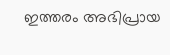ഇത്തരം അഭിപ്രായ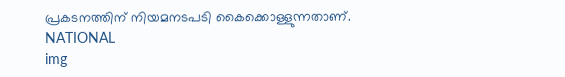പ്രകടനത്തിന് നിയമനടപടി കൈക്കൊള്ളുന്നതാണ്.
NATIONAL
img